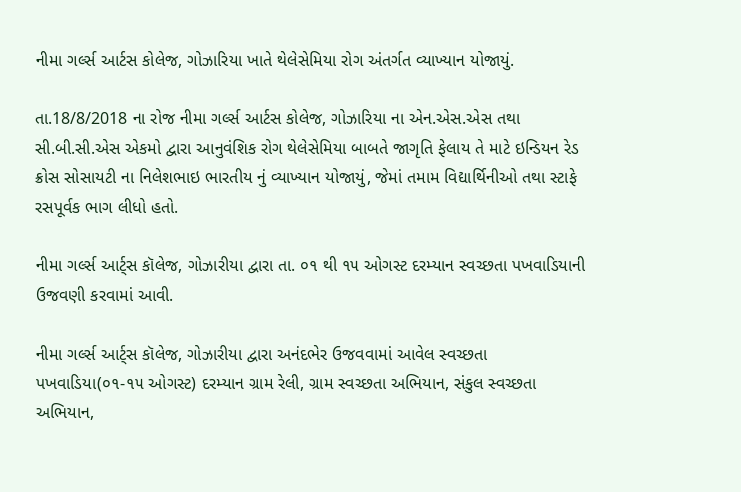નીમા ગર્લ્સ આર્ટસ કોલેજ, ગોઝારિયા ખાતે થેલેસેમિયા રોગ અંતર્ગત વ્યાખ્યાન યોજાયું.

તા.18/8/2018 ના રોજ નીમા ગર્લ્સ આર્ટસ કોલેજ, ગોઝારિયા ના એન.એસ.એસ તથા સી.બી.સી.એસ એકમો દ્વારા આનુવંશિક રોગ થેલેસેમિયા બાબતે જાગૃતિ ફેલાય તે માટે ઇન્ડિયન રેડ ક્રોસ સોસાયટી ના નિલેશભાઇ ભારતીય નું વ્યાખ્યાન યોજાયું, જેમાં તમામ વિદ્યાર્થિનીઓ તથા સ્ટાફે રસપૂર્વક ભાગ લીધો હતો.

નીમા ગર્લ્સ આર્ટ્સ કૉલેજ, ગોઝારીયા દ્વારા તા. ૦૧ થી ૧૫ ઓગસ્ટ દરમ્યાન સ્વચ્છતા પખવાડિયાની ઉજવણી કરવામાં આવી.

નીમા ગર્લ્સ આર્ટ્સ કૉલેજ, ગોઝારીયા દ્વારા અનંદભેર ઉજવવામાં આવેલ સ્વચ્છતા પખવાડિયા(૦૧-૧૫ ઓગસ્ટ) દરમ્યાન ગ્રામ રેલી, ગ્રામ સ્વચ્છતા અભિયાન, સંકુલ સ્વચ્છતા અભિયાન,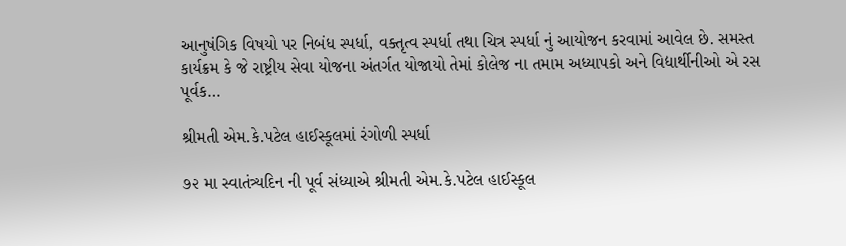આનુષંગિક વિષયો પર નિબંધ સ્પર્ધા, વક્તૃત્વ સ્પર્ધા તથા ચિત્ર સ્પર્ધા નું આયોજન કરવામાં આવેલ છે. સમસ્ત કાર્યક્રમ કે જે રાષ્ટ્રીય સેવા યોજના અંતર્ગત યોજાયો તેમાં કોલેજ ના તમામ અધ્યાપકો અને વિદ્યાર્થીનીઓ એ રસ પૂર્વક…

શ્રીમતી એમ.કે.પટેલ હાઈસ્કૂલમાં રંગોળી સ્પર્ધા

૭૨ મા સ્વાતંત્ર્યદિન ની પૂર્વ સંધ્યાએ શ્રીમતી એમ.કે.પટેલ હાઈસ્કૂલ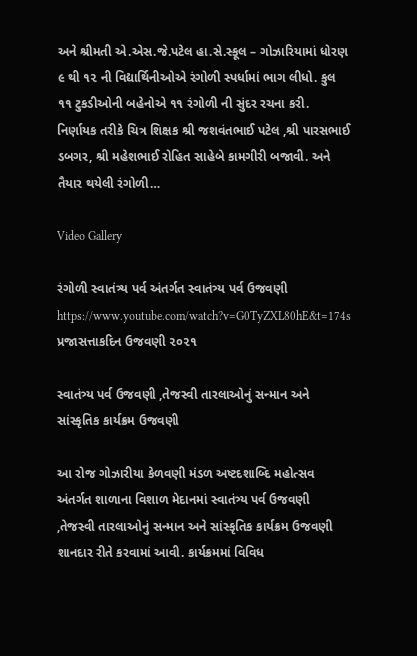અને શ્રીમતી એ.એસ.જે.પટેલ હા.સે.સ્કૂલ – ગોઝારિયામાં ધોરણ ૯ થી ૧૨ ની વિદ્યાર્થિનીઓએ રંગોળી સ્પર્ધામાં ભાગ લીધો. કુલ ૧૧ ટુકડીઓની બહેનોએ ૧૧ રંગોળી ની સુંદર રચના કરી. નિર્ણાયક તરીકે ચિત્ર શિક્ષક શ્રી જશવંતભાઈ પટેલ ,શ્રી પારસભાઈ ડબગર, શ્રી મહેશભાઈ રોહિત સાહેબે કામગીરી બજાવી. અને તૈયાર થયેલી રંગોળી…

Video Gallery

રંગોળી સ્વાતંત્ર્ય પર્વ અંતર્ગત સ્વાતંત્ર્ય પર્વ ઉજવણી https://www.youtube.com/watch?v=G0TyZXL80hE&t=174s પ્રજાસત્તાકદિન ઉજવણી ૨૦૨૧

સ્વાતંત્ર્ય પર્વ ઉજવણી ,તેજસ્વી તારલાઓનું સન્માન અને સાંસ્કૃતિક કાર્યક્રમ ઉજવણી

આ રોજ ગોઝારીયા કેળવણી મંડળ અષ્ટદશાબ્દિ મહોત્સવ અંતર્ગત શાળાના વિશાળ મેદાનમાં સ્વાતંત્ર્ય પર્વ ઉજવણી ,તેજસ્વી તારલાઓનું સન્માન અને સાંસ્કૃતિક કાર્યક્રમ ઉજવણી શાનદાર રીતે કરવામાં આવી. કાર્યક્રમમાં વિવિધ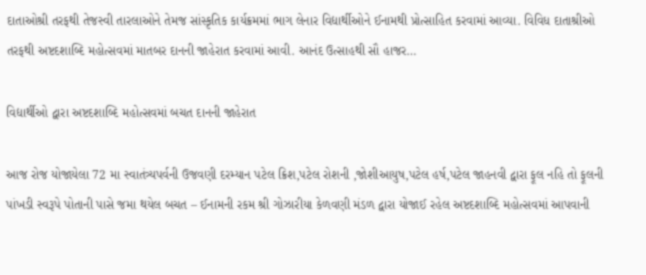દાતાઓશ્રી તરફથી તેજસ્વી તારલાઓને તેમજ સાંસ્કૃતિક કાર્યક્રમમાં ભાગ લેનાર વિદ્યાર્થીઓને ઈનામથી પ્રોત્સાહિત કરવામાં આવ્યા. વિવિધ દાતાશ્રીઓ તરફથી અષ્ટદશાબ્દિ મહોત્સવમાં માતબર દાનની જાહેરાત કરવામાં આવી. આનંદ ઉત્સાહથી સૌ હાજર…

વિદ્યાર્થીઓ દ્વારા અષ્ટદશાબ્દિ મહોત્સવમાં બચત દાનની જાહેરાત

આજ રોજ યોજાયેલા 72 મા સ્વાતંત્ર્યપર્વની ઉજવણી દરમ્યાન પટેલ ક્રિશ,પટેલ રોશની ,જોશીઆયુષ,પટેલ હર્ષ,પટેલ જાહનવી દ્વારા ફૂલ નહિ તો ફૂલની પાંખડી સ્વરૂપે પોતાની પાસે જમા થયેલ બચત – ઈનામની રકમ શ્રી ગોઝારીયા કેળવણી મંડળ દ્વારા યોજાઈ રહેલ અષ્ટદશાબ્દિ મહોત્સવમાં આપવાની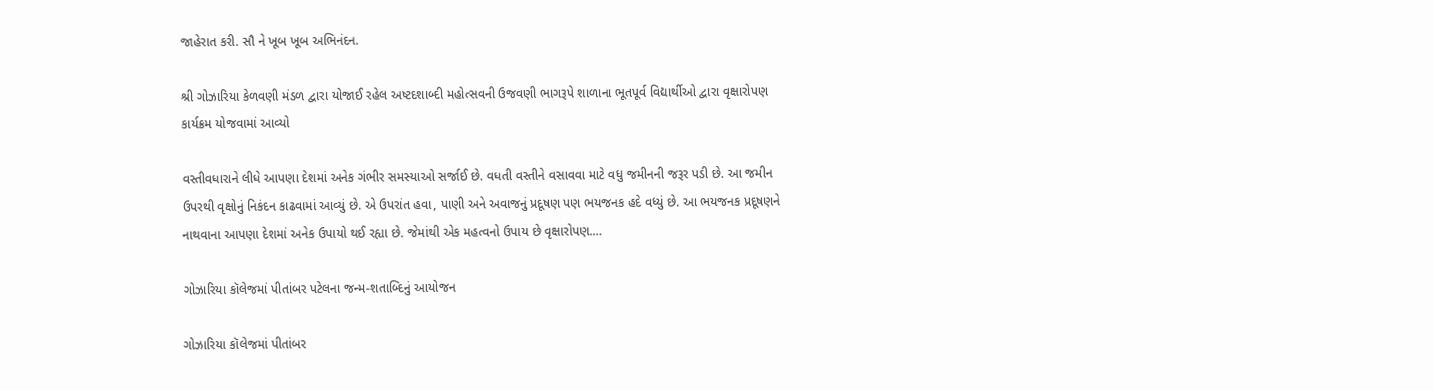જાહેરાત કરી. સૌ ને ખૂબ ખૂબ અભિનંદન.

શ્રી ગોઝારિયા કેળવણી મંડળ દ્વારા યોજાઈ રહેલ અષ્ટદશાબ્દી મહોત્સવની ઉજવણી ભાગરૂપે શાળાના ભૂતપૂર્વ વિદ્યાર્થીઓ દ્વારા વૃક્ષારોપણ કાર્યક્રમ યોજવામાં આવ્યો

વસ્તીવધારાને લીધે આપણા દેશમાં અનેક ગંભીર સમસ્યાઓ સર્જાઈ છે. વધતી વસ્તીને વસાવવા માટે વધુ જમીનની જરૂર પડી છે. આ જમીન ઉપરથી વૃક્ષોનું નિકંદન કાઢવામાં આવ્યું છે. એ ઉપરાંત હવા, પાણી અને અવાજનું પ્રદૂષણ પણ ભયજનક હદે વધ્યું છે. આ ભયજનક પ્રદૂષણને નાથવાના આપણા દેશમાં અનેક ઉપાયો થઈ રહ્યા છે. જેમાંથી એક મહત્વનો ઉપાય છે વૃક્ષારોપણ.…

ગોઝારિયા કૉલેજમાં પીતાંબર પટેલના જન્મ-શતાબ્દિનું આયોજન

ગોઝારિયા કૉલેજમાં પીતાંબર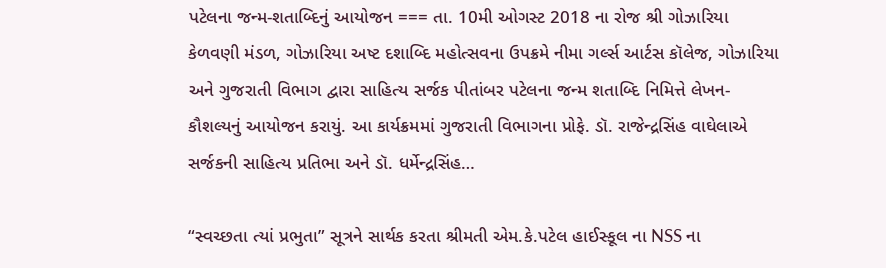પટેલના જન્મ-શતાબ્દિનું આયોજન === તા. 10મી ઓગસ્ટ 2018 ના રોજ શ્રી ગોઝારિયા કેળવણી મંડળ, ગોઝારિયા અષ્ટ દશાબ્દિ મહોત્સવના ઉપક્રમે નીમા ગર્લ્સ આર્ટસ કૉલેજ, ગોઝારિયા અને ગુજરાતી વિભાગ દ્વારા સાહિત્ય સર્જક પીતાંબર પટેલના જન્મ શતાબ્દિ નિમિત્તે લેખન-કૌશલ્યનું આયોજન કરાયું. આ કાર્યક્રમમાં ગુજરાતી વિભાગના પ્રોફે. ડૉ. રાજેન્દ્રસિંહ વાઘેલાએ સર્જકની સાહિત્ય પ્રતિભા અને ડૉ. ધર્મેન્દ્રસિંહ…

“સ્વચ્છતા ત્યાં પ્રભુતા” સૂત્રને સાર્થક કરતા શ્રીમતી એમ.કે.પટેલ હાઈસ્કૂલ ના NSS ના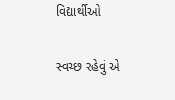વિદ્યાર્થીઓ

સ્વચ્છ રહેવું એ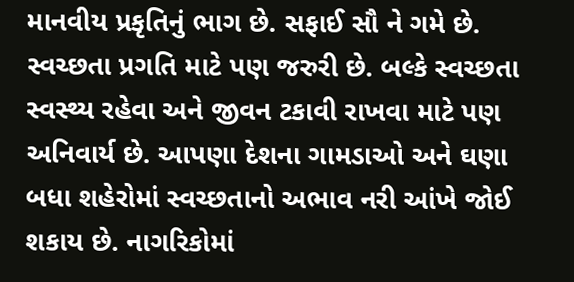માનવીય પ્રકૃતિનું ભાગ છે. સફાઈ સૌ ને ગમે છે. સ્વચ્છતા પ્રગતિ માટે પણ જરુરી છે. બલ્કે સ્વચ્છતા સ્વસ્થ્ય રહેવા અને જીવન ટકાવી રાખવા માટે પણ અનિવાર્ય છે. આપણા દેશના ગામડાઓ અને ઘણા બધા શહેરોમાં સ્વચ્છતાનો અભાવ નરી આંખે જોઈ શકાય છે. નાગરિકોમાં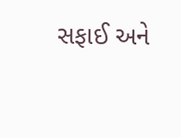સફાઈ અને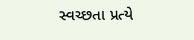સ્વચ્છતા પ્રત્યે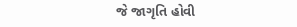જે જાગૃતિ હોવી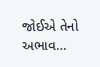જોઈએ તેનો અભાવ…